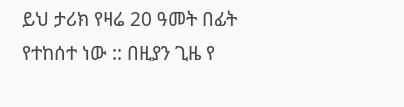ይህ ታሪክ የዛሬ 20 ዓመት በፊት የተከሰተ ነው :: በዚያን ጊዜ የ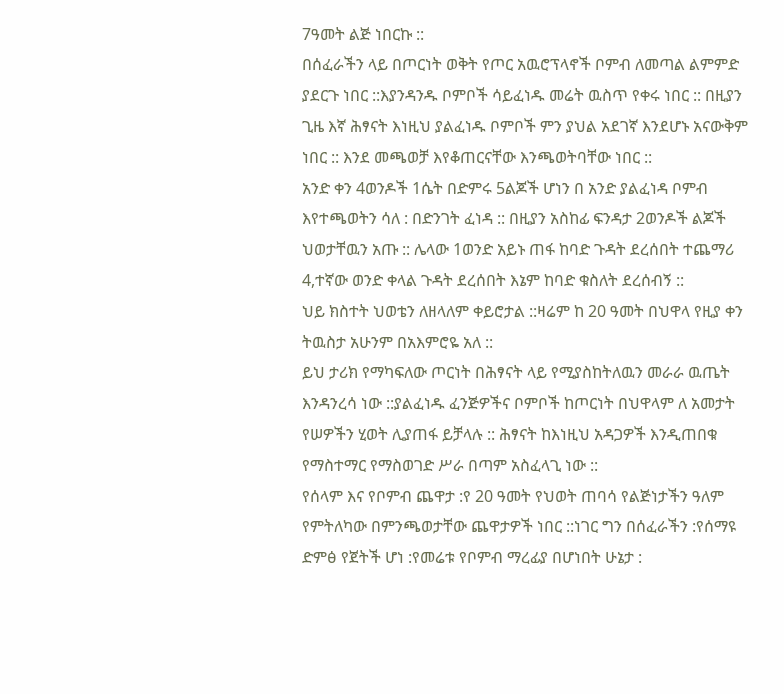7ዓመት ልጅ ነበርኩ ::
በሰፈራችን ላይ በጦርነት ወቅት የጦር አዉሮፕላኖች ቦምብ ለመጣል ልምምድ ያደርጉ ነበር ::እያንዳንዱ ቦምቦች ሳይፈነዱ መሬት ዉስጥ የቀሩ ነበር :: በዚያን ጊዜ እኛ ሕፃናት እነዚህ ያልፈነዱ ቦምቦች ምን ያህል አደገኛ እንደሆኑ አናውቅም ነበር :: እንደ መጫወቻ እየቆጠርናቸው እንጫወትባቸው ነበር ::
አንድ ቀን 4ወንዶች 1ሴት በድምሩ 5ልጆች ሆነን በ አንድ ያልፈነዳ ቦምብ እየተጫወትን ሳለ : በድንገት ፈነዳ :: በዚያን አስከፊ ፍንዳታ 2ወንዶች ልጆች ህወታቸዉን አጡ :: ሌላው 1ወንድ አይኑ ጠፋ ከባድ ጉዳት ደረሰበት ተጨማሪ 4,ተኛው ወንድ ቀላል ጉዳት ደረሰበት እኔም ከባድ ቁስለት ደረሰብኝ ::
ህይ ክስተት ህወቴን ለዘላለም ቀይሮታል ::ዛሬም ከ 20 ዓመት በህዋላ የዚያ ቀን ትዉስታ አሁንም በአእምሮዬ አለ ::
ይህ ታሪክ የማካፍለው ጦርነት በሕፃናት ላይ የሚያስከትለዉን መራራ ዉጤት እንዳንረሳ ነው ::ያልፈነዱ ፈንጅዎችና ቦምቦች ከጦርነት በህዋላም ለ አመታት የሠዎችን ሂወት ሊያጠፋ ይቻላሉ :: ሕፃናት ከእነዚህ አዳጋዎች እንዲጠበቁ የማስተማር የማስወገድ ሥራ በጣም አስፈላጊ ነው ::
የሰላም እና የቦምብ ጨዋታ :የ 20 ዓመት የህወት ጠባሳ የልጅነታችን ዓለም የምትለካው በምንጫወታቸው ጨዋታዎች ነበር ::ነገር ግን በሰፈራችን :የሰማዩ ድምፅ የጀትች ሆነ :የመሬቱ የቦምብ ማረፊያ በሆነበት ሁኔታ :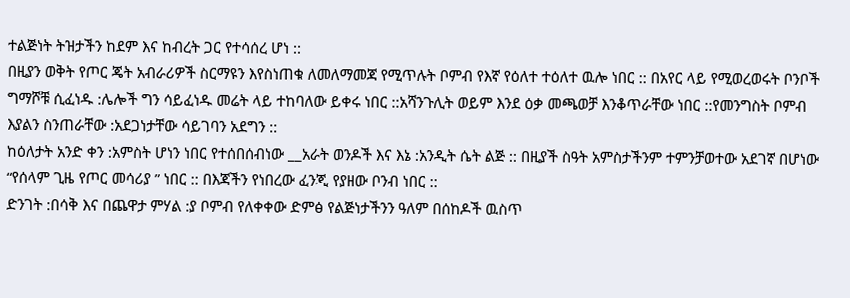ተልጅነት ትዝታችን ከደም እና ከብረት ጋር የተሳሰረ ሆነ ::
በዚያን ወቅት የጦር ጄት አብራሪዎች ስርማዩን እየስነጠቁ ለመለማመጃ የሚጥሉት ቦምብ የእኛ የዕለተ ተዕለተ ዉሎ ነበር :: በአየር ላይ የሚወረወሩት ቦንቦች ግማሾቹ ሲፈነዱ :ሌሎች ግን ሳይፈነዱ መሬት ላይ ተከባለው ይቀሩ ነበር ::አሻንጉሊት ወይም እንደ ዕቃ መጫወቻ እንቆጥራቸው ነበር ::የመንግስት ቦምብ እያልን ስንጠራቸው :አደጋነታቸው ሳይገባን አደግን ::
ከዕለታት አንድ ቀን :አምስት ሆነን ነበር የተሰበሰብነው __አራት ወንዶች እና እኔ :አንዲት ሴት ልጅ :: በዚያች ስዓት አምስታችንም ተምንቻወተው አደገኛ በሆነው “የሰላም ጊዜ የጦር መሳሪያ ” ነበር :: በእጃችን የነበረው ፈንጂ የያዘው ቦንብ ነበር ::
ድንገት :በሳቅ እና በጨዋታ ምሃል :ያ ቦምብ የለቀቀው ድምፅ የልጅነታችንን ዓለም በሰከዶች ዉስጥ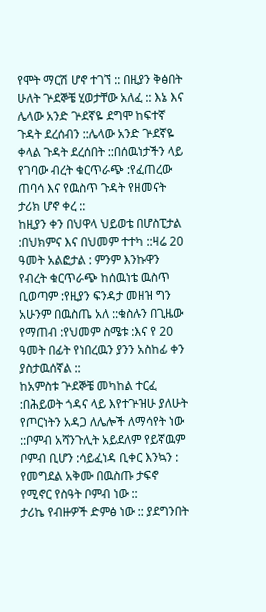የሞት ማርሽ ሆኖ ተገኘ :: በዚያን ቅፅበት ሁለት ጕደኞቼ ሂወታቸው አለፈ :: እኔ እና ሌላው አንድ ጕደኛዬ ደግሞ ከፍተኛ ጉዳት ደረሰብን ::ሌላው አንድ ጕደኛዬ ቀላል ጉዳት ደረሰበት ::በሰዉነታችን ላይ የገባው ብረት ቁርጥራጭ :የፈጠረው ጠባሳ እና የዉስጥ ጉዳት የዘመናት ታሪክ ሆኖ ቀረ ::
ከዚያን ቀን በህዋላ ህይወቴ በሆስፒታል :በህክምና እና በህመም ተተካ ::ዛሬ 20 ዓመት አልፎታል : ምንም እንኩዋን የብረት ቁርጥራጭ ከሰዉነቴ ዉስጥ ቢወጣም :የዚያን ፍንዳታ መዘዝ ግን አሁንም በዉስጤ አለ ::ቁስሉን በጊዜው የማጠብ :የህመም ስሜቱ :እና የ 20 ዓመት በፊት የነበረዉን ያንን አስከፊ ቀን ያስታዉሰኛል ::
ከአምስቱ ጕደኞቼ መካከል ተርፈ :በሕይወት ጎዳና ላይ እየተጕዝሁ ያለሁት የጦርነትን አዳጋ ለሌሎች ለማሳየት ነው ::ቦምብ አሻንጉሊት አይደለም የይኛዉም ቦምብ ቢሆን :ሳይፈነዳ ቢቀር እንኳን : የመግደል አቅሙ በዉስጡ ታፍኖ የሚኖር የስዓት ቦምብ ነው ::
ታሪኬ የብዙዎች ድምፅ ነው :: ያደግንበት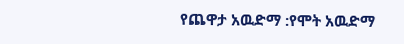የጨዋታ አዉድማ :የሞት አዉድማ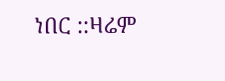ነበር ::ዛሬም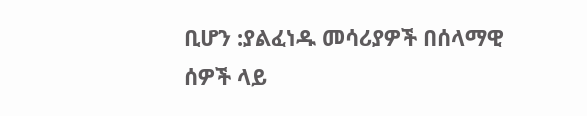ቢሆን :ያልፈነዱ መሳሪያዎች በሰላማዊ ሰዎች ላይ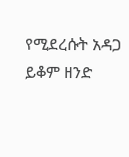የሚደረሱት አዳጋ ይቆም ዘንድ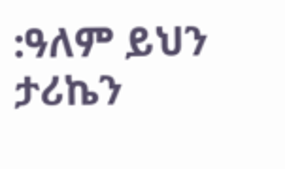:ዓለም ይህን ታሪኬን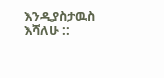እንዲያስታዉስ እሻለሁ ::